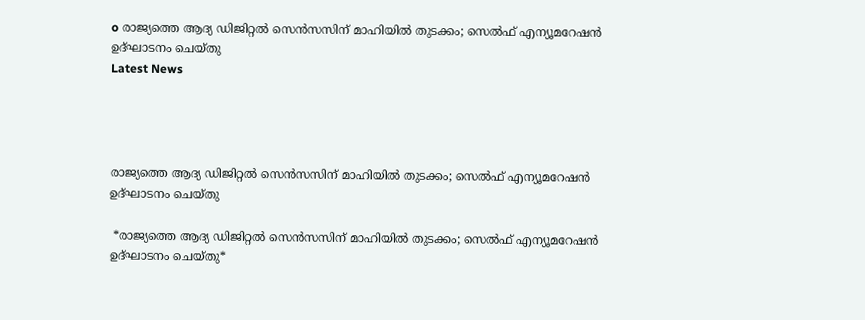o രാജ്യത്തെ ആദ്യ ഡിജിറ്റൽ സെൻസസിന് മാഹിയിൽ തുടക്കം; സെൽഫ് എന്യൂമറേഷൻ ഉദ്ഘാടനം ചെയ്തു
Latest News




രാജ്യത്തെ ആദ്യ ഡിജിറ്റൽ സെൻസസിന് മാഹിയിൽ തുടക്കം; സെൽഫ് എന്യൂമറേഷൻ ഉദ്ഘാടനം ചെയ്തു

 *രാജ്യത്തെ ആദ്യ ഡിജിറ്റൽ സെൻസസിന് മാഹിയിൽ തുടക്കം; സെൽഫ് എന്യൂമറേഷൻ ഉദ്ഘാടനം ചെയ്തു*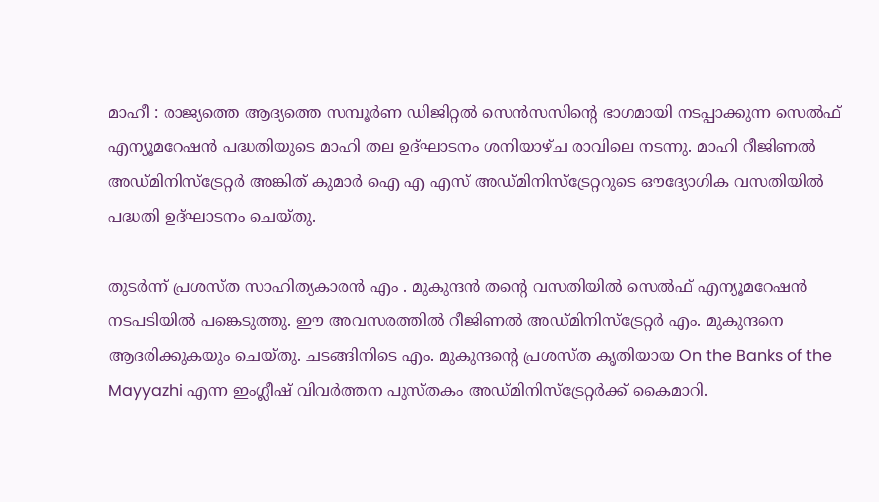മാഹീ : രാജ്യത്തെ ആദ്യത്തെ സമ്പൂർണ ഡിജിറ്റൽ സെൻസസിന്റെ ഭാഗമായി നടപ്പാക്കുന്ന സെൽഫ് എന്യൂമറേഷൻ പദ്ധതിയുടെ മാഹി തല ഉദ്ഘാടനം ശനിയാഴ്ച രാവിലെ നടന്നു. മാഹി റീജിണൽ അഡ്മിനിസ്ട്രേറ്റർ അങ്കിത് കുമാർ ഐ എ എസ് അഡ്മിനിസ്ട്രേറ്ററുടെ ഔദ്യോഗിക വസതിയിൽ പദ്ധതി ഉദ്ഘാടനം ചെയ്തു.

തുടർന്ന് പ്രശസ്ത സാഹിത്യകാരൻ എം . മുകുന്ദൻ തന്റെ വസതിയിൽ സെൽഫ് എന്യൂമറേഷൻ നടപടിയിൽ പങ്കെടുത്തു. ഈ അവസരത്തിൽ റീജിണൽ അഡ്മിനിസ്ട്രേറ്റർ എം. മുകുന്ദനെ ആദരിക്കുകയും ചെയ്തു. ചടങ്ങിനിടെ എം. മുകുന്ദന്റെ പ്രശസ്ത കൃതിയായ On the Banks of the Mayyazhi എന്ന ഇംഗ്ലീഷ് വിവർത്തന പുസ്തകം അഡ്മിനിസ്ട്രേറ്റർക്ക് കൈമാറി.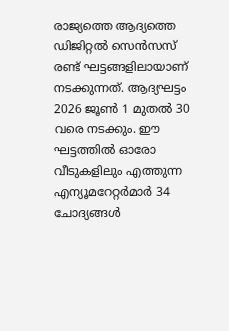രാജ്യത്തെ ആദ്യത്തെ ഡിജിറ്റൽ സെൻസസ് രണ്ട് ഘട്ടങ്ങളിലായാണ് നടക്കുന്നത്. ആദ്യഘട്ടം 2026 ജൂൺ 1 മുതൽ 30 വരെ നടക്കും. ഈ ഘട്ടത്തിൽ ഓരോ വീടുകളിലും എത്തുന്ന എന്യൂമറേറ്റർമാർ 34 ചോദ്യങ്ങൾ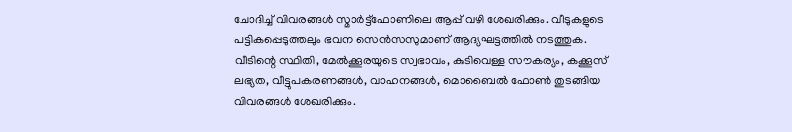ചോദിച്ച് വിവരങ്ങൾ സ്മാർട്ട്ഫോണിലെ ആപ്പ് വഴി ശേഖരിക്കും. വീടുകളുടെ പട്ടികപ്പെടുത്തലും ഭവന സെൻസസുമാണ് ആദ്യഘട്ടത്തിൽ നടത്തുക. വീടിന്റെ സ്ഥിതി, മേൽക്കൂരയുടെ സ്വഭാവം, കുടിവെള്ള സൗകര്യം, കക്കൂസ് ലഭ്യത, വീട്ടുപകരണങ്ങൾ, വാഹനങ്ങൾ, മൊബൈൽ ഫോൺ തുടങ്ങിയ വിവരങ്ങൾ ശേഖരിക്കും.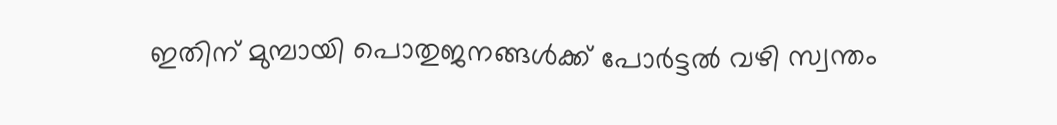ഇതിന് മുമ്പായി പൊതുജനങ്ങൾക്ക് പോർട്ടൽ വഴി സ്വന്തം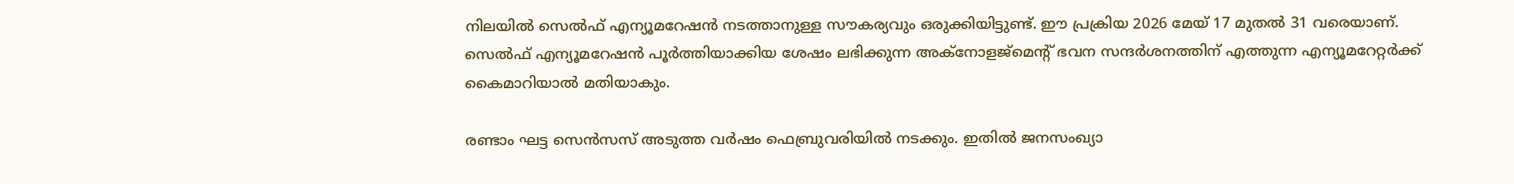നിലയിൽ സെൽഫ് എന്യൂമറേഷൻ നടത്താനുള്ള സൗകര്യവും ഒരുക്കിയിട്ടുണ്ട്. ഈ പ്രക്രിയ 2026 മേയ് 17 മുതൽ 31 വരെയാണ്. സെൽഫ് എന്യൂമറേഷൻ പൂർത്തിയാക്കിയ ശേഷം ലഭിക്കുന്ന അക്നോളജ്‌മെന്റ് ഭവന സന്ദർശനത്തിന് എത്തുന്ന എന്യൂമറേറ്റർക്ക് കൈമാറിയാൽ മതിയാകും.

രണ്ടാം ഘട്ട സെൻസസ് അടുത്ത വർഷം ഫെബ്രുവരിയിൽ നടക്കും. ഇതിൽ ജനസംഖ്യാ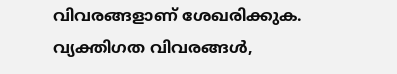വിവരങ്ങളാണ് ശേഖരിക്കുക. വ്യക്തിഗത വിവരങ്ങൾ,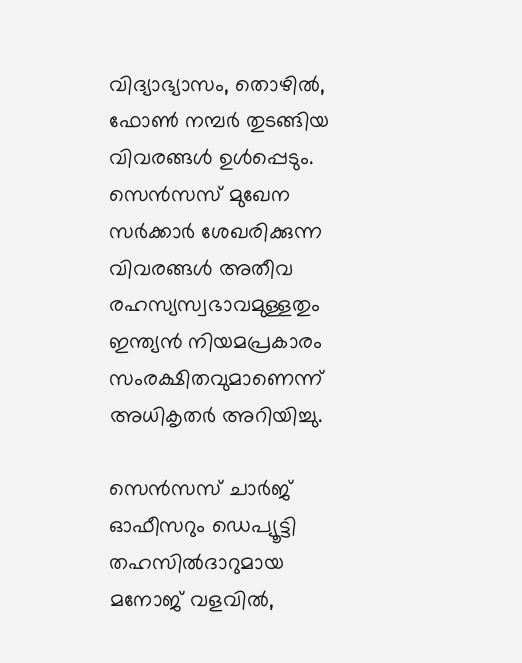വിദ്യാഭ്യാസം, തൊഴിൽ, ഫോൺ നമ്പർ തുടങ്ങിയ വിവരങ്ങൾ ഉൾപ്പെടും. സെൻസസ് മുഖേന സർക്കാർ ശേഖരിക്കുന്ന വിവരങ്ങൾ അതീവ രഹസ്യസ്വഭാവമുള്ളതും ഇന്ത്യൻ നിയമപ്രകാരം സംരക്ഷിതവുമാണെന്ന് അധികൃതർ അറിയിച്ചു.

സെൻസസ് ചാർജ് ഓഫീസറും ഡെപ്യൂട്ടി തഹസിൽദാറുമായ മനോജ് വളവിൽ,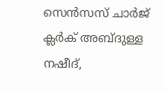സെൻസസ് ചാർജ് ക്ലർക് അബ്ദുള്ള നഷീദ്,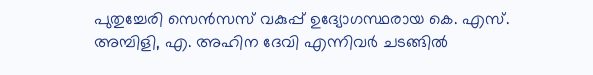പുതുച്ചേരി സെൻസസ് വകുപ്പ് ഉദ്യോഗസ്ഥരായ കെ. എസ്. അമ്പിളി, എ. അഹിന ദേവി എന്നിവർ ചടങ്ങിൽ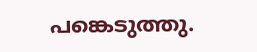പങ്കെടുത്തു.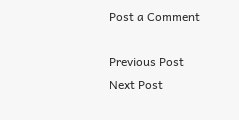Post a Comment

Previous Post Next Post